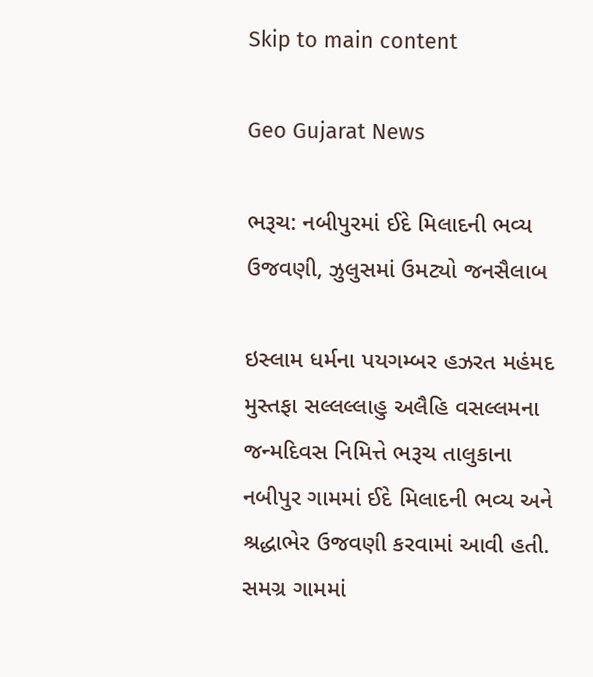Skip to main content

Geo Gujarat News

ભરૂચ: નબીપુરમાં ઈદે મિલાદની ભવ્ય ઉજવણી, ઝુલુસમાં ઉમટ્યો જનસૈલાબ

ઇસ્લામ ધર્મના પયગમ્બર હઝરત મહંમદ મુસ્તફા સલ્લલ્લાહુ અલૈહિ વસલ્લમના જન્મદિવસ નિમિત્તે ભરૂચ તાલુકાના નબીપુર ગામમાં ઈદે મિલાદની ભવ્ય અને શ્રદ્ધાભેર ઉજવણી કરવામાં આવી હતી. સમગ્ર ગામમાં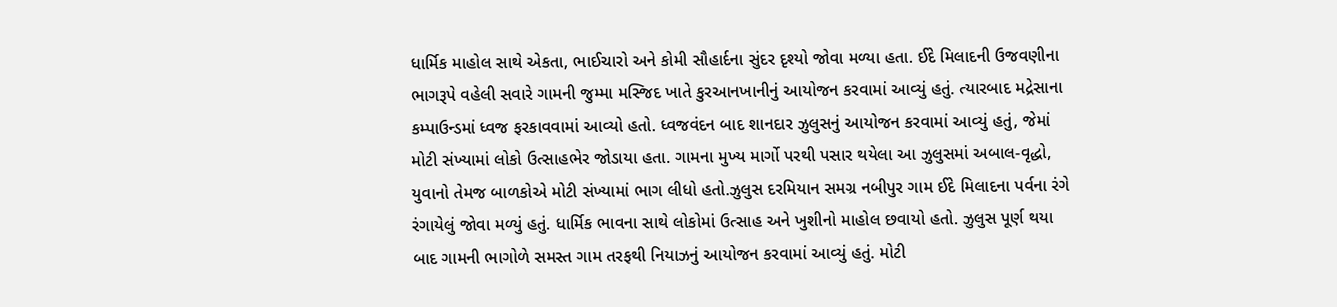ધાર્મિક માહોલ સાથે એકતા, ભાઈચારો અને કોમી સૌહાર્દના સુંદર દૃશ્યો જોવા મળ્યા હતા. ઈદે મિલાદની ઉજવણીના ભાગરૂપે વહેલી સવારે ગામની જુમ્મા મસ્જિદ ખાતે કુરઆનખાનીનું આયોજન કરવામાં આવ્યું હતું. ત્યારબાદ મદ્રેસાના કમ્પાઉન્ડમાં ધ્વજ ફરકાવવામાં આવ્યો હતો. ધ્વજવંદન બાદ શાનદાર ઝુલુસનું આયોજન કરવામાં આવ્યું હતું, જેમાં મોટી સંખ્યામાં લોકો ઉત્સાહભેર જોડાયા હતા. ગામના મુખ્ય માર્ગો પરથી પસાર થયેલા આ ઝુલુસમાં અબાલ-વૃદ્ધો, યુવાનો તેમજ બાળકોએ મોટી સંખ્યામાં ભાગ લીધો હતો.ઝુલુસ દરમિયાન સમગ્ર નબીપુર ગામ ઈદે મિલાદના પર્વના રંગે રંગાયેલું જોવા મળ્યું હતું. ધાર્મિક ભાવના સાથે લોકોમાં ઉત્સાહ અને ખુશીનો માહોલ છવાયો હતો. ઝુલુસ પૂર્ણ થયા બાદ ગામની ભાગોળે સમસ્ત ગામ તરફથી નિયાઝનું આયોજન કરવામાં આવ્યું હતું. મોટી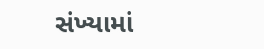સંખ્યામાં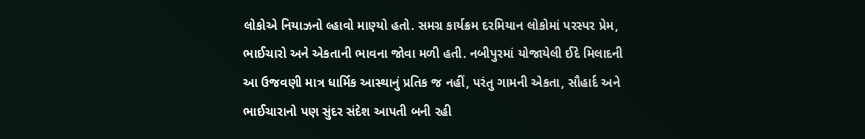લોકોએ નિયાઝનો લ્હાવો માણ્યો હતો. સમગ્ર કાર્યક્રમ દરમિયાન લોકોમાં પરસ્પર પ્રેમ, ભાઈચારો અને એકતાની ભાવના જોવા મળી હતી. નબીપુરમાં યોજાયેલી ઈદે મિલાદની આ ઉજવણી માત્ર ધાર્મિક આસ્થાનું પ્રતિક જ નહીં, પરંતુ ગામની એકતા, સૌહાર્દ અને ભાઈચારાનો પણ સુંદર સંદેશ આપતી બની રહી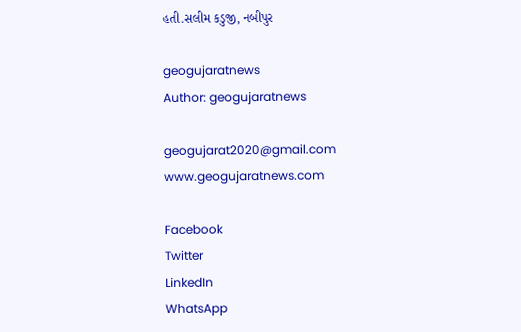હતી.સલીમ કડુજી, નબીપુર

geogujaratnews
Author: geogujaratnews

geogujarat2020@gmail.com www.geogujaratnews.com

Facebook
Twitter
LinkedIn
WhatsApp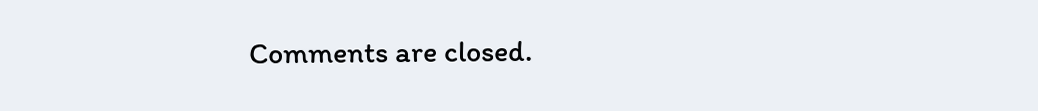Comments are closed.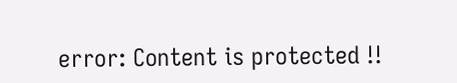error: Content is protected !!